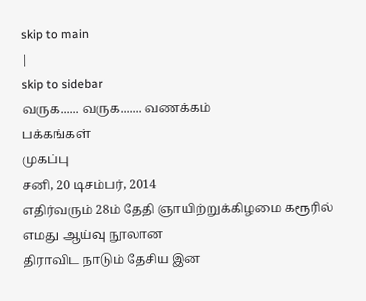skip to main
|
skip to sidebar
வருக...... வருக....... வணக்கம்
பக்கங்கள்
முகப்பு
சனி, 20 டிசம்பர், 2014
எதிர்வரும் 28ம் தேதி ஞாயிற்றுக்கிழமை கரூரில்
எமது ஆய்வு நூலான
திராவிட நாடும் தேசிய இன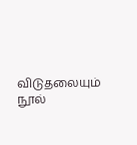விடுதலையும்
நூல்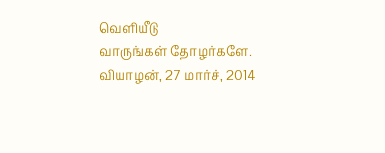வெளியீடு
வாருங்கள் தோழர்களே.
வியாழன், 27 மார்ச், 2014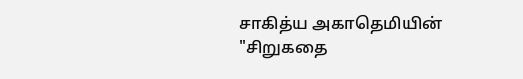சாகித்ய அகாதெமியின் "சிறுகதை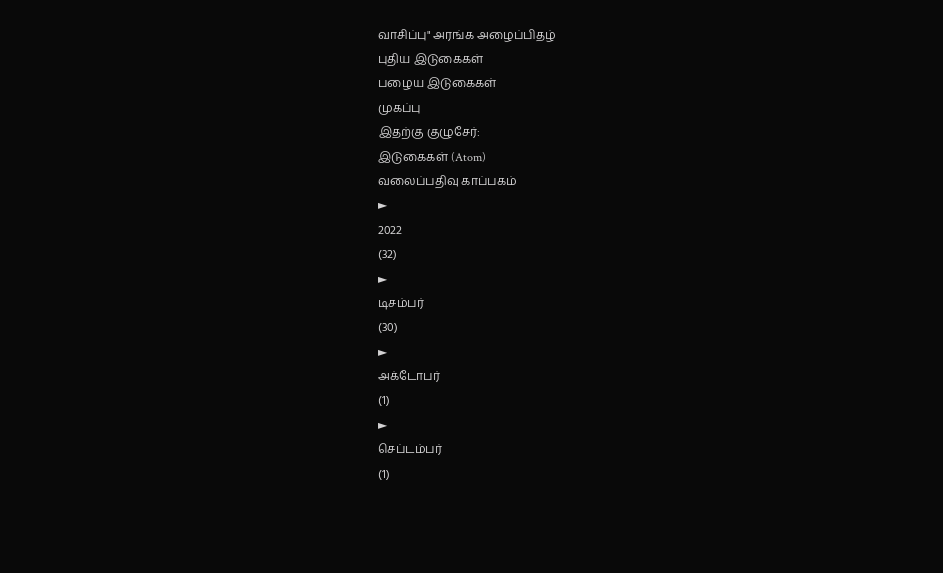வாசிப்பு" அரங்க அழைப்பிதழ்
புதிய இடுகைகள்
பழைய இடுகைகள்
முகப்பு
இதற்கு குழுசேர்:
இடுகைகள் (Atom)
வலைப்பதிவு காப்பகம்
►
2022
(32)
►
டிசம்பர்
(30)
►
அக்டோபர்
(1)
►
செப்டம்பர்
(1)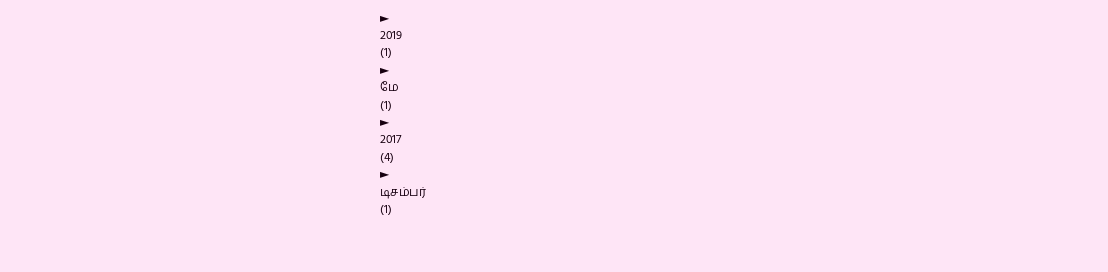►
2019
(1)
►
மே
(1)
►
2017
(4)
►
டிசம்பர்
(1)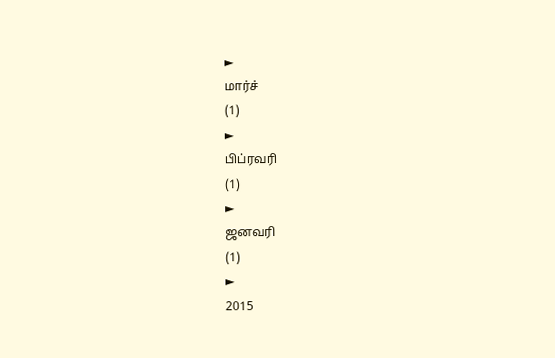►
மார்ச்
(1)
►
பிப்ரவரி
(1)
►
ஜனவரி
(1)
►
2015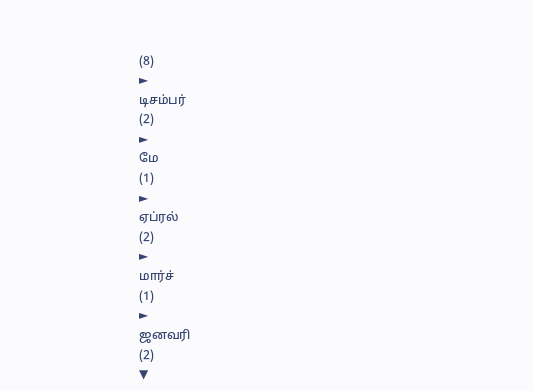(8)
►
டிசம்பர்
(2)
►
மே
(1)
►
ஏப்ரல்
(2)
►
மார்ச்
(1)
►
ஜனவரி
(2)
▼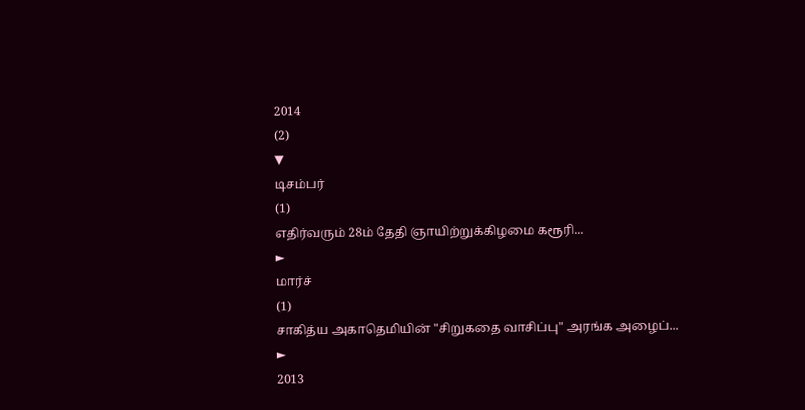2014
(2)
▼
டிசம்பர்
(1)
எதிர்வரும் 28ம் தேதி ஞாயிற்றுக்கிழமை கரூரி...
►
மார்ச்
(1)
சாகித்ய அகாதெமியின் "சிறுகதை வாசிப்பு" அரங்க அழைப்...
►
2013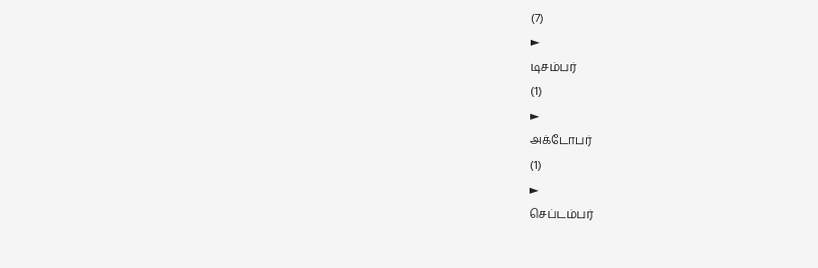(7)
►
டிசம்பர்
(1)
►
அக்டோபர்
(1)
►
செப்டம்பர்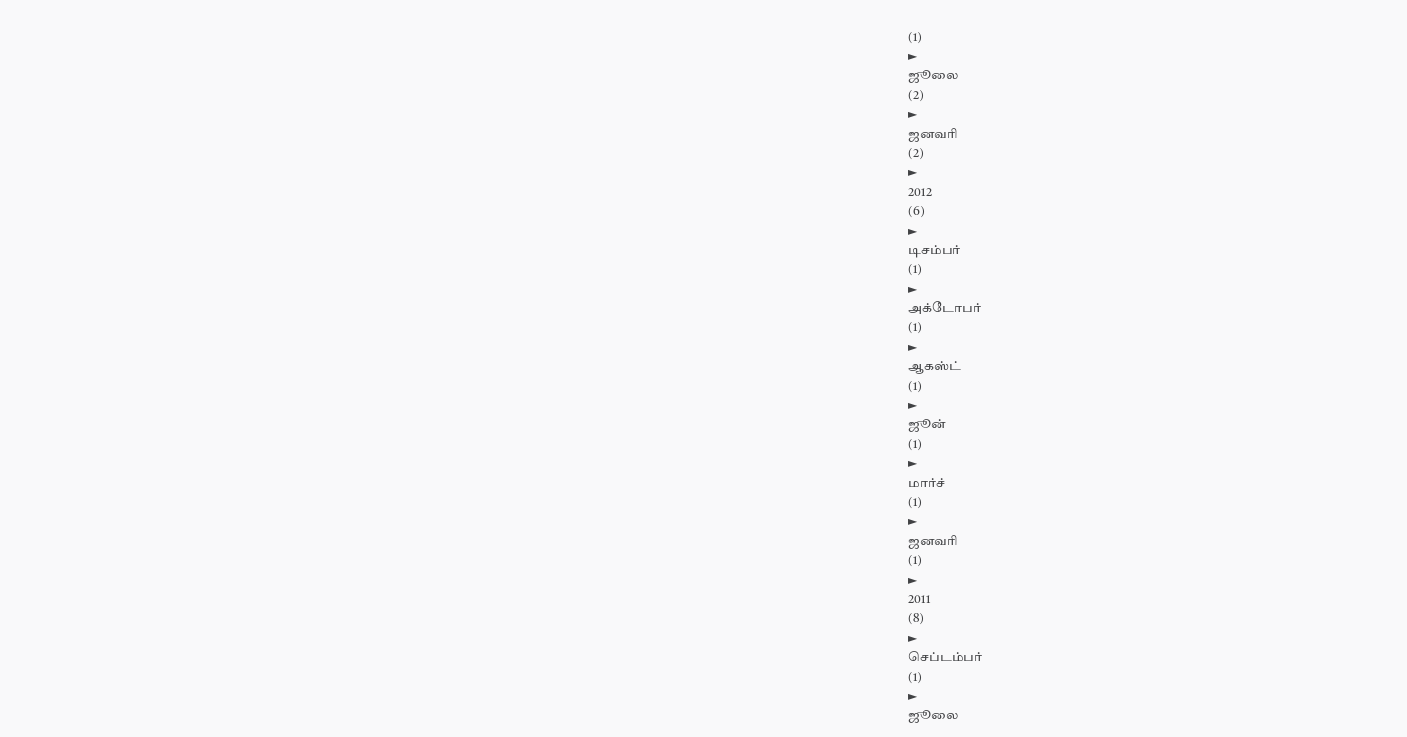(1)
►
ஜூலை
(2)
►
ஜனவரி
(2)
►
2012
(6)
►
டிசம்பர்
(1)
►
அக்டோபர்
(1)
►
ஆகஸ்ட்
(1)
►
ஜூன்
(1)
►
மார்ச்
(1)
►
ஜனவரி
(1)
►
2011
(8)
►
செப்டம்பர்
(1)
►
ஜூலை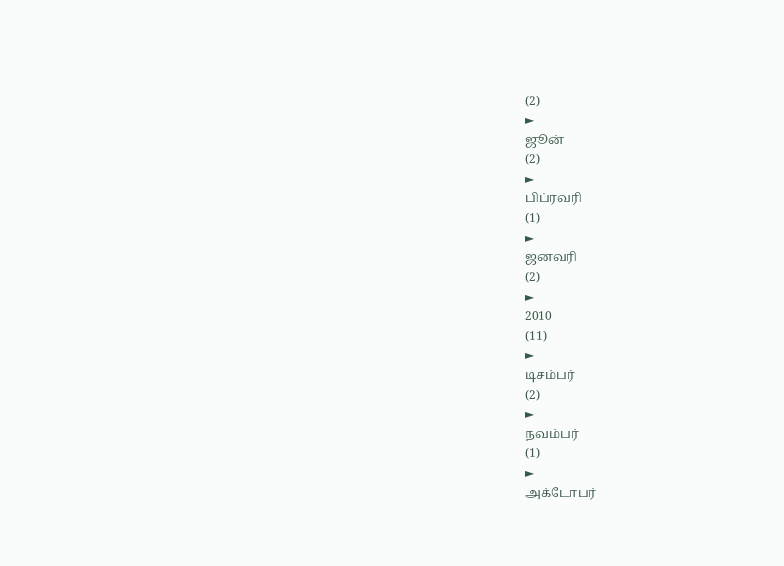(2)
►
ஜூன்
(2)
►
பிப்ரவரி
(1)
►
ஜனவரி
(2)
►
2010
(11)
►
டிசம்பர்
(2)
►
நவம்பர்
(1)
►
அக்டோபர்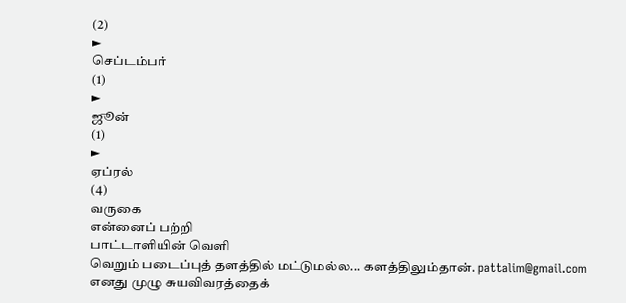(2)
►
செப்டம்பர்
(1)
►
ஜூன்
(1)
►
ஏப்ரல்
(4)
வருகை
என்னைப் பற்றி
பாட்டாளியின் வெளி
வெறும் படைப்புத் தளத்தில் மட்டுமல்ல... களத்திலும்தான். pattalim@gmail.com
எனது முழு சுயவிவரத்தைக்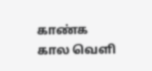காண்க
கால வெளி